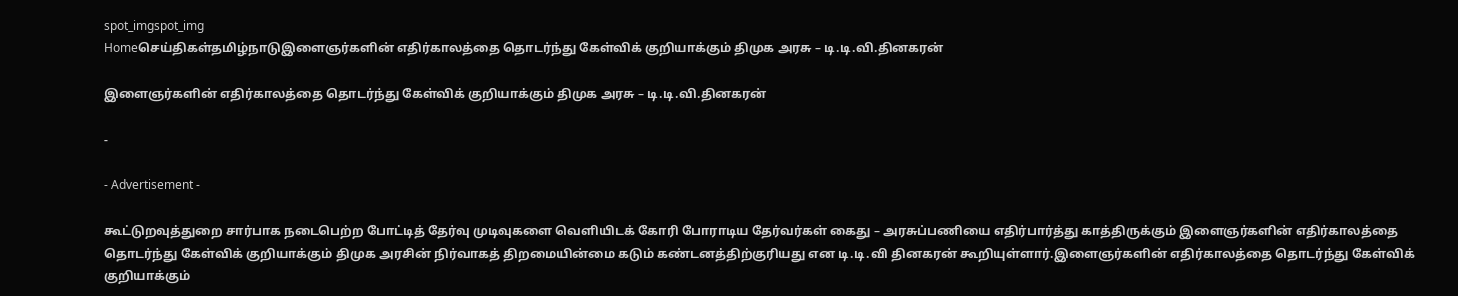spot_imgspot_img
Homeசெய்திகள்தமிழ்நாடுஇளைஞர்களின் எதிர்காலத்தை தொடர்ந்து கேள்விக் குறியாக்கும் திமுக அரசு – டி.டி.வி.தினகரன்

இளைஞர்களின் எதிர்காலத்தை தொடர்ந்து கேள்விக் குறியாக்கும் திமுக அரசு – டி.டி.வி.தினகரன்

-

- Advertisement -

கூட்டுறவுத்துறை சார்பாக நடைபெற்ற போட்டித் தேர்வு முடிவுகளை வெளியிடக் கோரி போராடிய தேர்வர்கள் கைது – அரசுப்பணியை எதிர்பார்த்து காத்திருக்கும் இளைஞர்களின் எதிர்காலத்தை தொடர்ந்து கேள்விக் குறியாக்கும் திமுக அரசின் நிர்வாகத் திறமையின்மை கடும் கண்டனத்திற்குரியது என டி.டி.வி தினகரன் கூறியுள்ளார்.இளைஞர்களின் எதிர்காலத்தை தொடர்ந்து கேள்விக் குறியாக்கும்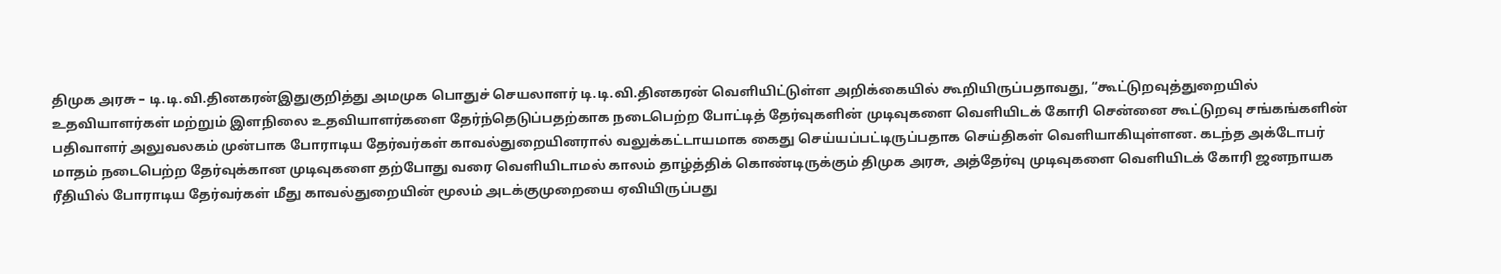திமுக அரசு – டி.டி.வி.தினகரன்இதுகுறித்து அமமுக பொதுச் செயலாளர் டி.டி.வி.தினகரன் வெளியிட்டுள்ள அறிக்கையில் கூறியிருப்பதாவது, “கூட்டுறவுத்துறையில் உதவியாளர்கள் மற்றும் இளநிலை உதவியாளர்களை தேர்ந்தெடுப்பதற்காக நடைபெற்ற போட்டித் தேர்வுகளின் முடிவுகளை வெளியிடக் கோரி சென்னை கூட்டுறவு சங்கங்களின் பதிவாளர் அலுவலகம் முன்பாக போராடிய தேர்வர்கள் காவல்துறையினரால் வலுக்கட்டாயமாக கைது செய்யப்பட்டிருப்பதாக செய்திகள் வெளியாகியுள்ளன. கடந்த அக்டோபர் மாதம் நடைபெற்ற தேர்வுக்கான முடிவுகளை தற்போது வரை வெளியிடாமல் காலம் தாழ்த்திக் கொண்டிருக்கும் திமுக அரசு, அத்தேர்வு முடிவுகளை வெளியிடக் கோரி ஜனநாயக ரீதியில் போராடிய தேர்வர்கள் மீது காவல்துறையின் மூலம் அடக்குமுறையை ஏவியிருப்பது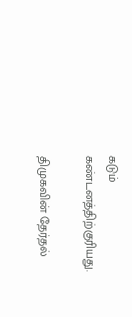கடும் கண்டனத்திற்குரியது.

திமுகவின் தேர்தல்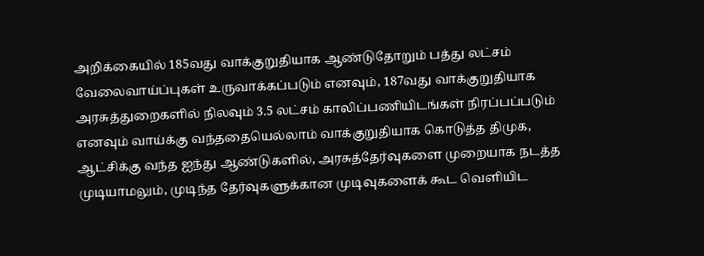அறிக்கையில் 185வது வாக்குறுதியாக ஆண்டுதோறும் பத்து லட்சம் வேலைவாய்ப்புகள் உருவாக்கப்படும் எனவும், 187வது வாக்குறுதியாக அரசுத்துறைகளில் நிலவும் 3.5 லட்சம் காலிப்பணியிடங்கள் நிரப்பப்படும் எனவும் வாய்க்கு வந்ததையெல்லாம் வாக்குறுதியாக கொடுத்த திமுக, ஆட்சிக்கு வந்த ஐந்து ஆண்டுகளில், அரசுத்தேர்வுகளை முறையாக நடத்த முடியாமலும், முடிந்த தேர்வுகளுக்கான முடிவுகளைக் கூட வெளியிட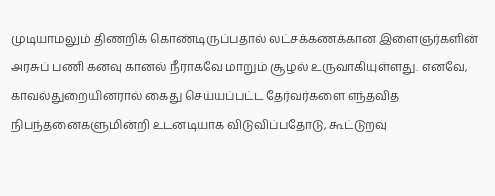முடியாமலும் திணறிக் கொண்டிருப்பதால் லட்சக்கணக்கான இளைஞர்களின் அரசுப் பணி கனவு கானல் நீராகவே மாறும் சூழல் உருவாகியுள்ளது. எனவே, காவல்துறையினரால் கைது செய்யப்பட்ட தேர்வர்களை எந்தவித நிபந்தனைகளுமின்றி உடனடியாக விடுவிப்பதோடு, கூட்டுறவு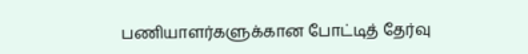பணியாளர்களுக்கான போட்டித் தேர்வு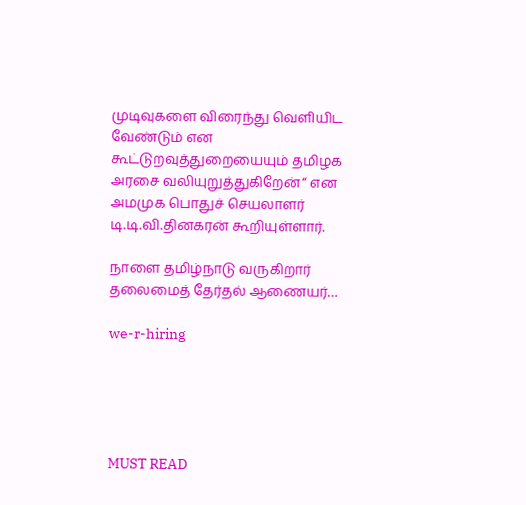முடிவுகளை விரைந்து வெளியிட வேண்டும் என கூட்டுறவுத்துறையையும் தமிழக அரசை வலியுறுத்துகிறேன்“ என அமமுக பொதுச் செயலாளர் டி.டி.வி.தினகரன் கூறியுள்ளார்.

நாளை தமிழ்நாடு வருகிறார் தலைமைத் தேர்தல் ஆணையர்…

we-r-hiring





MUST READ